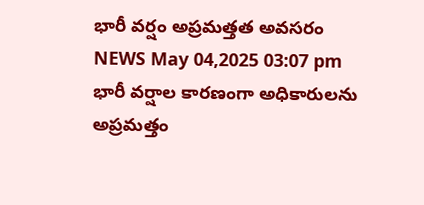భారీ వర్షం అప్రమత్తత అవసరం
NEWS May 04,2025 03:07 pm
భారీ వర్షాల కారణంగా అధికారులను అప్రమత్తం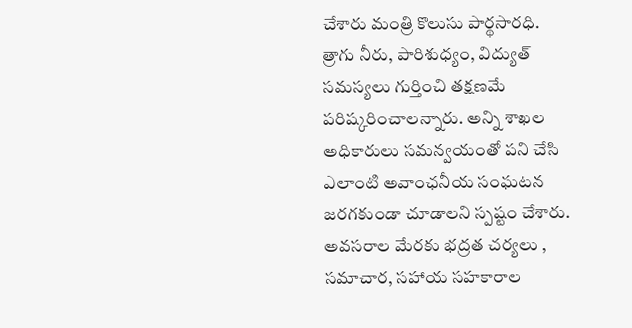చేశారు మంత్రి కొలుసు పార్థసారధి. త్రాగు నీరు, పారిశుధ్యం, విద్యుత్ సమస్యలు గుర్తించి తక్షణమే పరిష్కరించాలన్నారు. అన్ని శాఖల అధికారులు సమన్వయంతో పని చేసి ఎలాంటి అవాంఛనీయ సంఘటన జరగకుండా చూడాలని స్పష్టం చేశారు. అవసరాల మేరకు భద్రత చర్యలు , సమాచార, సహాయ సహకారాల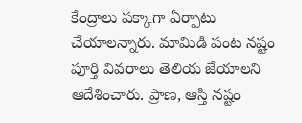కేంద్రాలు పక్కాగా ఏర్పాటు చేయాలన్నారు. మామిడి పంట నష్టం పూర్తి వివరాలు తెలియ జేయాలని ఆదేశించారు. ప్రాణ, ఆస్తి నష్టం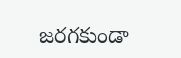జరగకుండా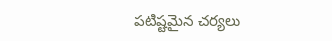పటిష్టమైన చర్యలు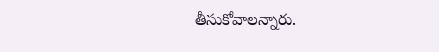తీసుకోవాలన్నారు.